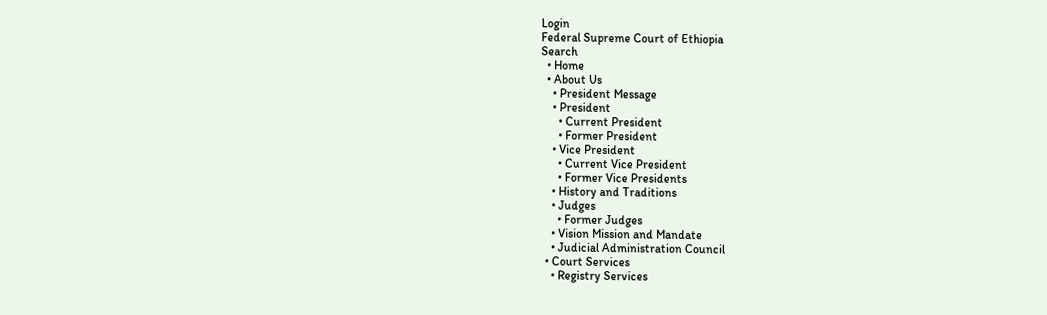Login
Federal Supreme Court of Ethiopia
Search
  • Home
  • About Us
    • President Message
    • President
      • Current President
      • Former President
    • Vice President
      • Current Vice President
      • Former Vice Presidents
    • History and Traditions
    • Judges
      • Former Judges
    • Vision Mission and Mandate
    • Judicial Administration Council
  • Court Services
    • Registry Services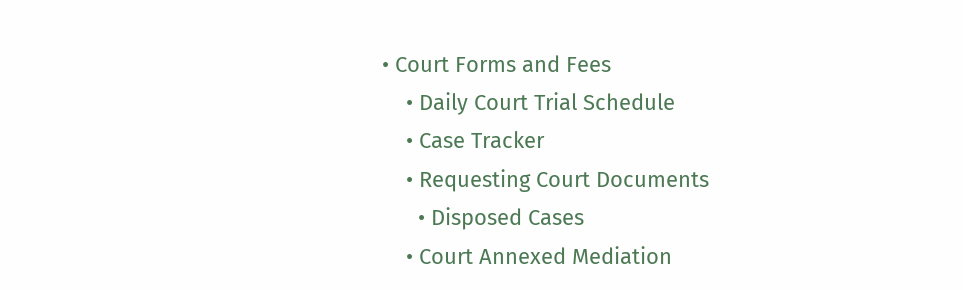• Court Forms and Fees
    • Daily Court Trial Schedule
    • Case Tracker
    • Requesting Court Documents
      • Disposed Cases
    • Court Annexed Mediation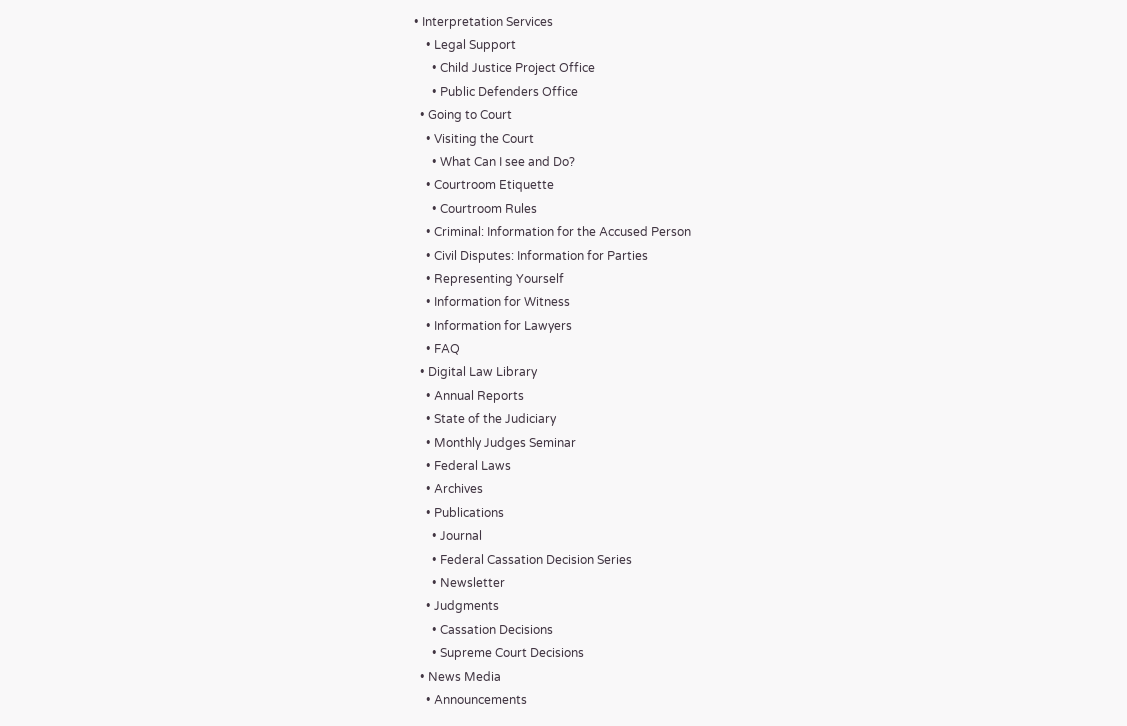• Interpretation Services
    • Legal Support
      • Child Justice Project Office
      • Public Defenders Office
  • Going to Court
    • Visiting the Court
      • What Can I see and Do?
    • Courtroom Etiquette
      • Courtroom Rules
    • Criminal: Information for the Accused Person
    • Civil Disputes: Information for Parties
    • Representing Yourself
    • Information for Witness
    • Information for Lawyers
    • FAQ
  • Digital Law Library
    • Annual Reports
    • State of the Judiciary
    • Monthly Judges Seminar
    • Federal Laws
    • Archives
    • Publications
      • Journal
      • Federal Cassation Decision Series
      • Newsletter
    • Judgments
      • Cassation Decisions
      • Supreme Court Decisions
  • News Media
    • Announcements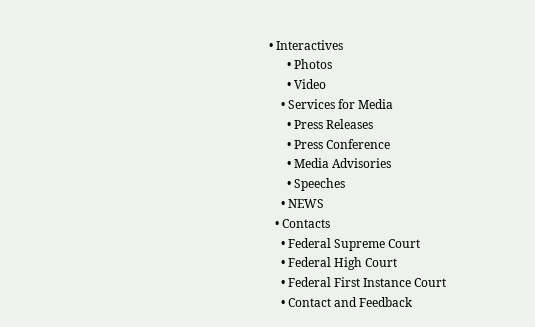• Interactives
      • Photos
      • Video
    • Services for Media
      • Press Releases
      • Press Conference
      • Media Advisories
      • Speeches
    • NEWS
  • Contacts
    • Federal Supreme Court
    • Federal High Court
    • Federal First Instance Court
    • Contact and Feedback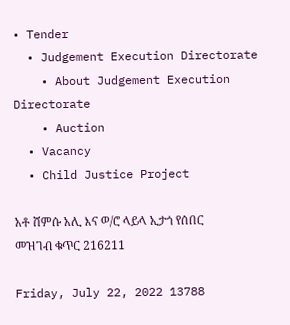• Tender
  • Judgement Execution Directorate
    • About Judgement Execution Directorate
    • Auction
  • Vacancy
  • Child Justice Project

አቶ ሸምሱ አሊ እና ወ/ሮ ላይላ ኢታጎ የሰበር መዝገብ ቁጥር 216211

Friday, July 22, 2022 13788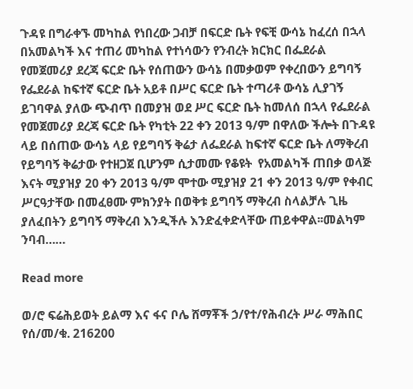ጉዳዩ በግራቀኙ መካከል የነበረው ጋብቻ በፍርድ ቤት የፍቺ ውሳኔ ከፈረሰ በኋላ በአመልካች እና ተጠሪ መካከል የተነሳውን የንብረት ክርክር በፌደራል የመጀመሪያ ደረጃ ፍርድ ቤት የሰጠውን ውሳኔ በመቃወም የቀረበውን ይግባኝ የፌደራል ከፍተኛ ፍርድ ቤት አይቶ በሥር ፍርድ ቤት ተጣሪቶ ውሳኔ ሊያገኝ ይገባዋል ያለው ጭብጥ በመያዝ ወደ ሥር ፍርድ ቤት ከመለሰ በኋላ የፌደራል የመጀመሪያ ደረጃ ፍርድ ቤት የካቲት 22 ቀን 2013 ዓ/ም በዋለው ችሎት በጉዳዩ ላይ በሰጠው ውሳኔ ላይ የይግባኝ ቅሬታ ለፌደራል ከፍተኛ ፍርድ ቤት ለማቅረብ የይግባኝ ቅሬታው የተዘጋጀ ቢሆንም ሲታመሙ የቆዩት  የአመልካች ጠበቃ ወላጅ እናት ሚያዝያ 20 ቀን 2013 ዓ/ም ሞተው ሚያዝያ 21 ቀን 2013 ዓ/ም የቀብር ሥርዓታቸው በመፈፀሙ ምክንያት በወቅቱ ይግባኝ ማቅረብ ስላልቻሉ ጊዜ ያለፈበትን ይግባኝ ማቅረብ እንዲችሉ እንድፈቀድላቸው ጠይቀዋል፡፡መልካም ንባብ……

Read more

ወ/ሮ ፍሬሕይወት ይልማ እና ፋና ቦሌ ሸማቾች ኃ/የተ/የሕብረት ሥራ ማሕበር የሰ/መ/ቁ. 216200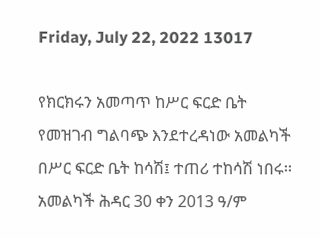Friday, July 22, 2022 13017

የክርክሩን አመጣጥ ከሥር ፍርድ ቤት የመዝገብ ግልባጭ እንደተረዳነው አመልካች በሥር ፍርድ ቤት ከሳሽ፤ ተጠሪ ተከሳሽ ነበሩ፡፡ አመልካች ሕዳር 30 ቀን 2013 ዓ/ም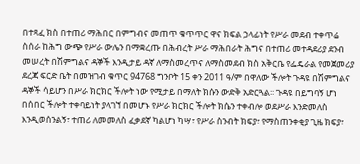በተጻፈ ክስ በተጠሪ ማሕበር በምግብና መጠጥ ቁጥጥር ዋና ክፍል ኃላፊነት የሥራ መደብ ተቀጥሬ ስሰራ ከሕግ ውጭ የሥራ ውሌን በማቋረጡ በሕብረት ሥራ ማሕበራት ሕግና በተጠሪ መተዳደሪያ ደንብ መሠረት በሽምግልና ዳኞች እንዲታይ ዳኛ ለማስመረጥና ለማስመደብ ክስ አቅርቤ የፌዴራል የመጀመሪያ ደረጃ ፍርድ ቤት በመዝገብ ቁጥር 94768 ግንቦት 15 ቀን 2011 ዓ/ም በዋለው ችሎት ጉዳዩ በሽምግልና ዳኞች ሳይሆን በሥራ ክርክር ችሎት ነው የሚታይ በማለት ክሱን ውድቅ አድርጓል፡፡ ጉዳዩ በይግባኝ ሆነ በሰበር ችሎት ተቀባይነት ያላገኘ በመሆኑ የሥራ ክርክር ችሎት ክሴን ተቀብሎ ወደሥራ እንድመለስ እንዲወሰንልኝ፣ ተጠሪ ለመመለስ ፈቃደኛ ካልሆነ ካሣ፣ የሥራ ስንብት ክፍያ፣ የማስጠንቀቂያ ጊዜ ክፍያ፣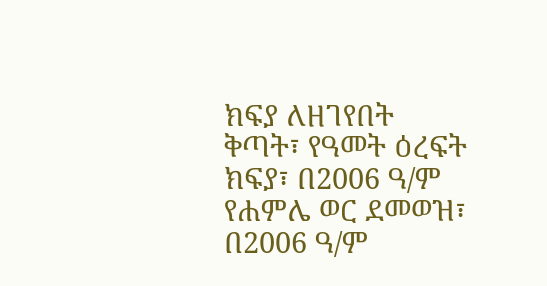ክፍያ ለዘገየበት ቅጣት፣ የዓመት ዕረፍት ክፍያ፣ በ2006 ዓ/ም የሐምሌ ወር ደመወዝ፣ በ2006 ዓ/ም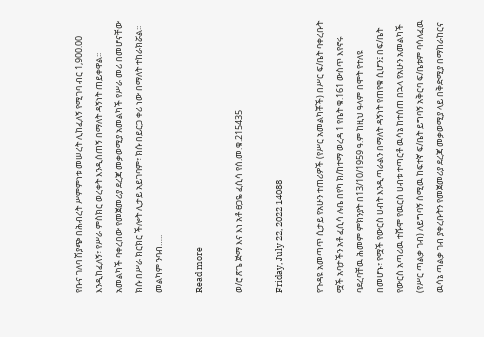የቡና ገለባ ሽያጭ በሕብረት ሥምምነቱ መሠረት ሊከፈለኝ የሚገባ ብር 1,900.00 እንዲከፈለኝ፣ የሥራ ምስክር ወረቀት እንዲሰጠኝ በማለት ዳኝነት ጠይቀዋል፡፡ አመልካች ባቀረበው የመጀመሪያ ደረጃ መቃወሚያ አመልካች የሥራ መሪ በመሆናቸው ክሱ በሥራ ክርክር ችሎት ሊታይ አይገባም፣ ክሱ በይርጋ ቀሪ ነው በማለት ተከራክሯል፡፡መልካም ንባብ…..

Read more

ወ/ሮ ጽጌ ጅማ እና እነ አቶ ፀጋዬ ፈሲሳ የሰ.መ.ቁ.215435

Friday, July 22, 2022 14088

የጉዳዩ አመጣጥ ሲታይ የአሁን ተጠሪዎች (የሥር አመልካቾች) በሥር ፍ/ቤት ባቀረቡት ሟች አባታችን አቶ ፈሲሳ ሉቤ በየካ ክ/ከተማ ወረዳ 1 የቤት ቁ.161 ውስጥ እየኖሩ ባደረባቸዉ ሕመም ምክንያት በ13/10/1959 ዓ.ም ከዚህ ዓላም በሞት የተለዩ በመሆኑ፣ የሟች የውርስ ሀብት እንዲጣራልን በማለት ዳኝነት የጠየቁ ሲሆን፤ በፍ/ቤት የውርስ አጣሪዉ ተሹሞ የዉርስ ሀብቱ ተጣርቶ ዉሳኔ ከተሰጠ በኋላ የአሁን አመልካች (የሥር ጣልቃ ገብ) ለይግባኝ ሰሚዉ ከፍተኛ ፍ/ቤት ይግባኝ አቅርባ ፍ/ቤቱም ባሳለፈዉ ዉሳኔ ጣልቃ ገብ ያቀረቡትን የመጀመሪያ ደረጃ መቃወሚያ ላይ በቅድሚያ በማከራከርና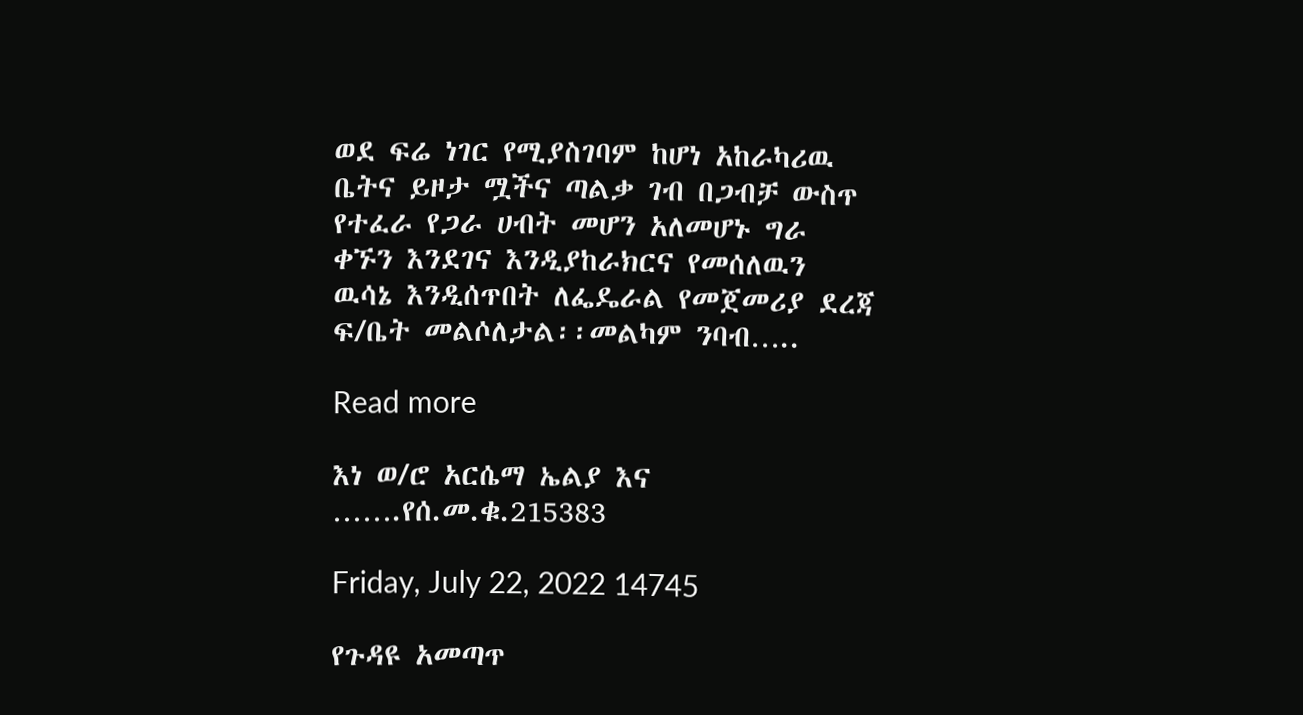ወደ ፍሬ ነገር የሚያስገባም ከሆነ አከራካሪዉ ቤትና ይዞታ ሟችና ጣልቃ ገብ በጋብቻ ውስጥ የተፈራ የጋራ ሀብት መሆን አለመሆኑ ግራ ቀኙን እንደገና እንዲያከራክርና የመሰለዉን ዉሳኔ እንዲሰጥበት ለፌዴራል የመጀመሪያ ደረጃ ፍ/ቤት መልሶለታል፡፡መልካም ንባብ…..

Read more

እነ ወ/ሮ አርሴማ ኤልያ እና …….የሰ.መ.ቁ.215383

Friday, July 22, 2022 14745

የጉዳዩ አመጣጥ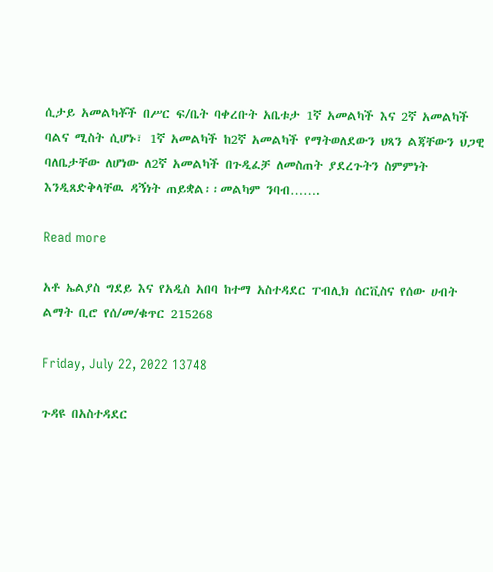ሲታይ አመልካቾች በሥር ፍ/ቤት ባቀረቡት አቤቱታ 1ኛ አመልካች እና 2ኛ አመልካች ባልና ሚስት ሲሆኑ፣ 1ኛ አመልካች ከ2ኛ አመልካች የማትወለደውን ህጻን ልጃቸውን ህጋዊ ባለቤታቸው ለሆነው ለ2ኛ አመልካች በጉዲፈቻ ለመስጠት ያደረጉትን ስምምነት እንዲጸድቅላቸዉ ዳኝነት ጠይቋል፡፡መልካም ንባብ…….

Read more

አቶ ኤልያስ ግደይ እና የአዲስ አበባ ከተማ አስተዳደር ፐብሊክ ሰርቪስና የሰው ሀብት ልማት ቢሮ የሰ/መ/ቁጥር 215268

Friday, July 22, 2022 13748

ጉዳዩ በአስተዳደር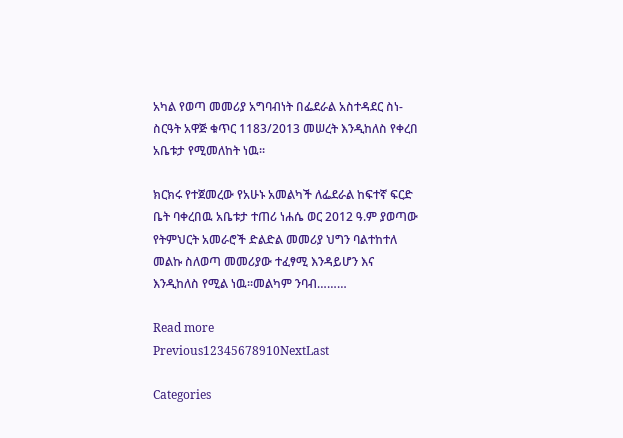አካል የወጣ መመሪያ አግባብነት በፌደራል አስተዳደር ስነ-ስርዓት አዋጅ ቁጥር 1183/2013 መሠረት እንዲከለስ የቀረበ አቤቱታ የሚመለከት ነዉ፡፡

ክርክሩ የተጀመረው የአሁኑ አመልካች ለፌደራል ከፍተኛ ፍርድ ቤት ባቀረበዉ አቤቱታ ተጠሪ ነሐሴ ወር 2012 ዓ.ም ያወጣው የትምህርት አመራሮች ድልድል መመሪያ ህግን ባልተከተለ መልኩ ስለወጣ መመሪያው ተፈፃሚ እንዳይሆን እና እንዲከለስ የሚል ነዉ፡፡መልካም ንባብ………

Read more
Previous12345678910NextLast

Categories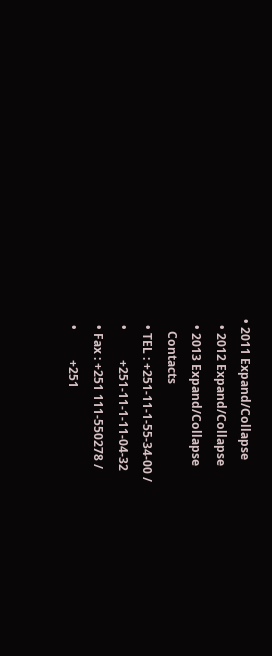• 2011 Expand/Collapse
  • 2012 Expand/Collapse
  • 2013 Expand/Collapse
    Contacts
  • TEL : +251-11-1-55-34-00 /
  •          +251-11-1-11-04-32
  • Fax : +251 111-550278 /
  •          +251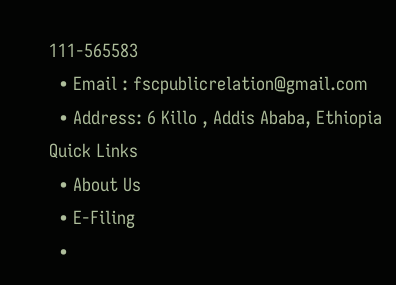111-565583
  • Email : fscpublicrelation@gmail.com
  • Address: 6 Killo , Addis Ababa, Ethiopia
Quick Links
  • About Us
  • E-Filing
  •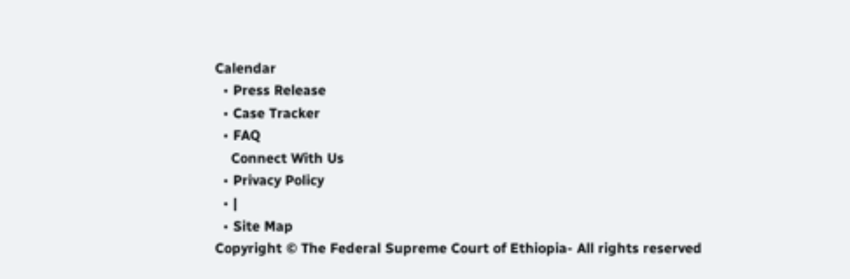Calendar
  • Press Release
  • Case Tracker
  • FAQ
    Connect With Us
  • Privacy Policy
  • |
  • Site Map
Copyright © The Federal Supreme Court of Ethiopia- All rights reserved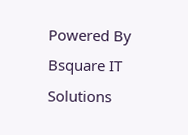Powered By Bsquare IT Solutions